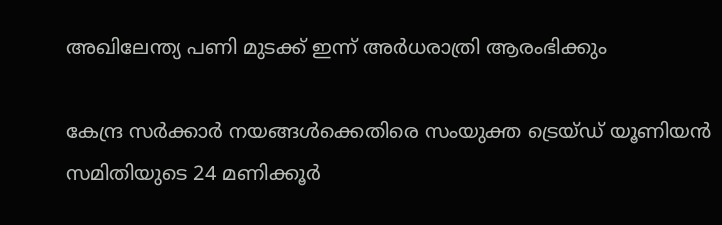അഖിലേന്ത്യ പണി മുടക്ക് ഇന്ന് അര്‍ധരാത്രി ആരംഭിക്കും

കേന്ദ്ര സര്‍ക്കാര്‍ നയങ്ങള്‍ക്കെതിരെ സംയുക്ത ട്രെയ്ഡ് യൂണിയന്‍ സമിതിയുടെ 24 മണിക്കൂര്‍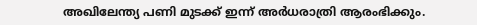അഖിലേന്ത്യ പണി മുടക്ക് ഇന്ന് അര്‍ധരാത്രി ആരംഭിക്കും.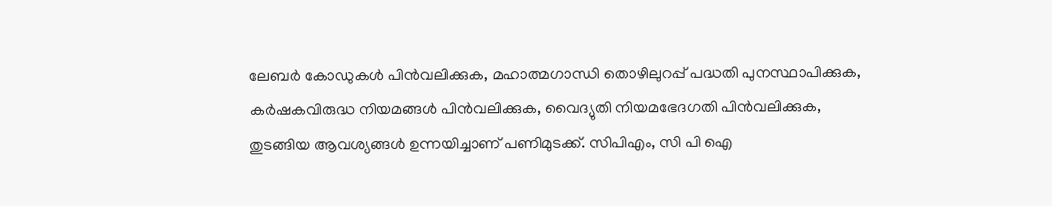ലേബര്‍ കോഡുകള്‍ പിന്‍വലിക്കുക, മഹാത്മഗാന്ധി തൊഴിലുറപ്പ് പദ്ധതി പുനസ്ഥാപിക്കുക, കര്‍ഷകവിരുദ്ധ നിയമങ്ങള്‍ പിന്‍വലിക്കുക, വൈദ്യുതി നിയമഭേദഗതി പിന്‍വലിക്കുക, തുടങ്ങിയ ആവശ്യങ്ങള്‍ ഉന്നയിച്ചാണ് പണിമുടക്ക്. സിപിഎം, സി പി ഐ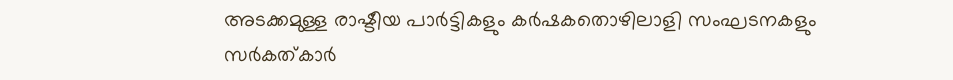അടക്കമുള്ള രാഷ്ടീയ പാര്‍ട്ടികളും കര്‍ഷകതൊഴിലാളി സംഘടനകളും സര്‍കത്കാര്‍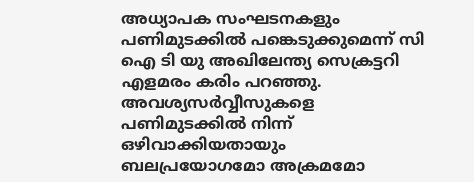അധ്യാപക സംഘടനകളും പണിമുടക്കില്‍ പങ്കെടുക്കുമെന്ന് സി ഐ ടി യു അഖിലേന്ത്യ സെക്രട്ടറി എളമരം കരിം പറഞ്ഞു. അവശ്യസര്‍വ്വീസുകളെ പണിമുടക്കില്‍ നിന്ന് ഒഴിവാക്കിയതായും ബലപ്രയോഗമോ അക്രമമോ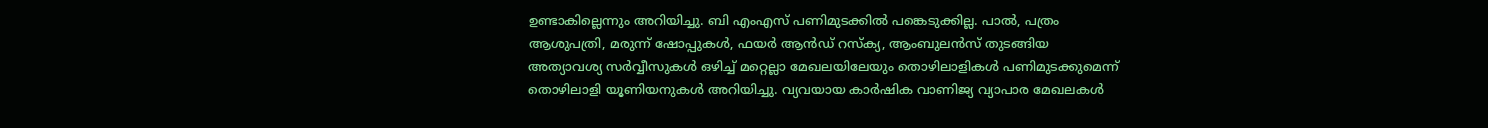ഉണ്ടാകില്ലെന്നും അറിയിച്ചു. ബി എംഎസ് പണിമുടക്കില്‍ പങ്കെടുക്കില്ല. പാല്‍, പത്രം ആശുപത്രി, മരുന്ന് ഷോപ്പുകള്‍, ഫയര്‍ ആന്‍ഡ് റസ്‌ക്യ, ആംബുലന്‍സ് തുടങ്ങിയ അത്യാവശ്യ സര്‍വ്വീസുകള്‍ ഒഴിച്ച് മറ്റെല്ലാ മേഖലയിലേയും തൊഴിലാളികള്‍ പണിമുടക്കുമെന്ന് തൊഴിലാളി യൂണിയനുകള്‍ അറിയിച്ചു. വ്യവയായ കാര്‍ഷിക വാണിജ്യ വ്യാപാര മേഖലകള്‍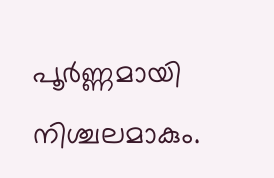പൂര്‍ണ്ണമായി നിശ്ചലമാകും.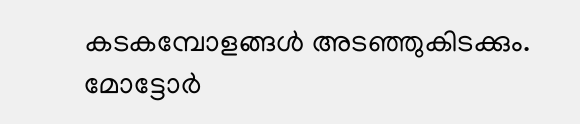കടകമ്പോളങ്ങള്‍ അടഞ്ഞുകിടക്കും. മോട്ടോര്‍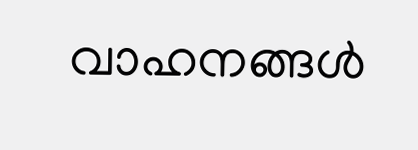വാഹനങ്ങള്‍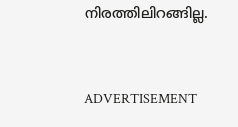നിരത്തിലിറങ്ങില്ല.



ADVERTISEMENT